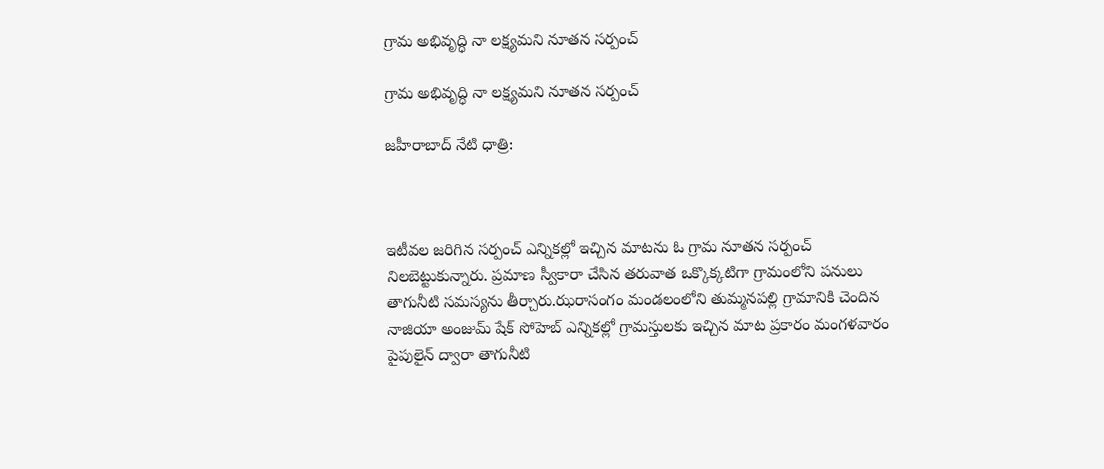గ్రామ అభివృద్ధి నా లక్ష్యమని నూతన సర్పంచ్

గ్రామ అభివృద్ధి నా లక్ష్యమని నూతన సర్పంచ్

జహీరాబాద్ నేటి ధాత్రి:



ఇటీవల జరిగిన సర్పంచ్ ఎన్నికల్లో ఇచ్చిన మాటను ఓ గ్రామ నూతన సర్పంచ్ నిలబెట్టుకున్నారు. ప్రమాణ స్వీకారా చేసిన తరువాత ఒక్కొక్కటిగా గ్రామంలోని పనులు తాగునీటి సమస్యను తీర్చారు.ఝరాసంగం మండలంలోని తుమ్మనపల్లి గ్రామానికి చెందిన నాజియా అంజుమ్ షేక్ సోహెబ్ ఎన్నికల్లో గ్రామస్తులకు ఇచ్చిన మాట ప్రకారం మంగళవారం
పైపులైన్ ద్వారా తాగునీటి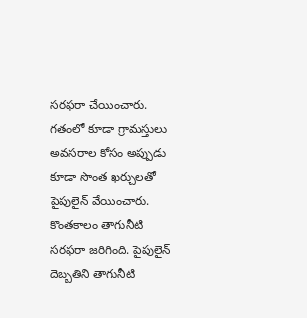సరఫరా చేయించారు.
గతంలో కూడా గ్రామస్తులు అవసరాల కోసం అప్పుడు కూడా సొంత ఖర్చులతో పైపులైన్ వేయించారు. కొంతకాలం తాగునీటి సరఫరా జరిగింది. పైపులైన్ దెబ్బతిని తాగునీటి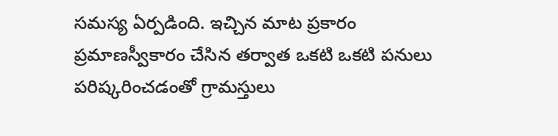సమస్య ఏర్పడింది. ఇచ్చిన మాట ప్రకారం ప్రమాణస్వీకారం చేసిన తర్వాత ఒకటి ఒకటి పనులు పరిష్కరించడంతో గ్రామస్తులు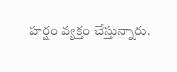హర్షం వ్యక్తం చేస్తున్నారు.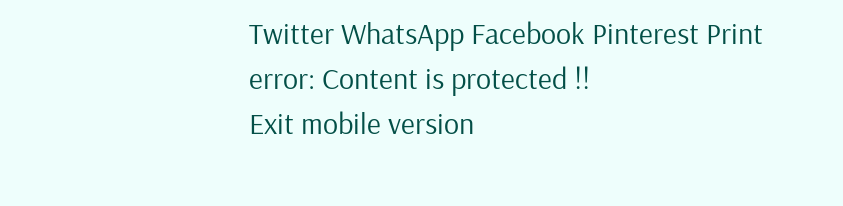Twitter WhatsApp Facebook Pinterest Print
error: Content is protected !!
Exit mobile version